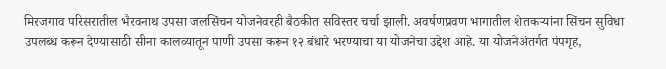मिरजगाव परिसरातील भैरवनाथ उपसा जलसिंचन योजनेवरही बैठकीत सविस्तर चर्चा झाली. अवर्षणप्रवण भागातील शेतकऱ्यांना सिंचन सुविधा उपलब्ध करून देण्यासाठी सीना कालव्यातून पाणी उपसा करून १२ बंधारे भरण्याचा या योजनेचा उद्देश आहे. या योजनेअंतर्गत पंपगृह,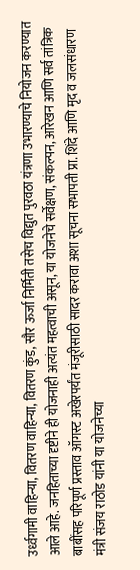उर्ध्वगामी वाहिन्या, वितरण वाहिन्या, वितरण कुंड, सौर ऊर्जा निर्मिती तसेच विद्युत पुरवठा यंत्रणा उभारण्याचे नियोजन करण्यात आले आहे. जनहिताच्या दृष्टीने ही योजनाही अत्यंत महत्वाची असून, या योजनेचे सर्वेक्षण, संकल्पन, आरेखन आणि सर्व तांत्रिक बाबींसह परिपूर्ण प्रस्ताव ऑगस्ट अखेरपर्यंत मंजूरीसाठी सादर करावा अशा सूचना सभापती प्रा. शिंदे आणि मृद व जलसंधारण मंत्री संजय राठोड यांनी या योजनेच्या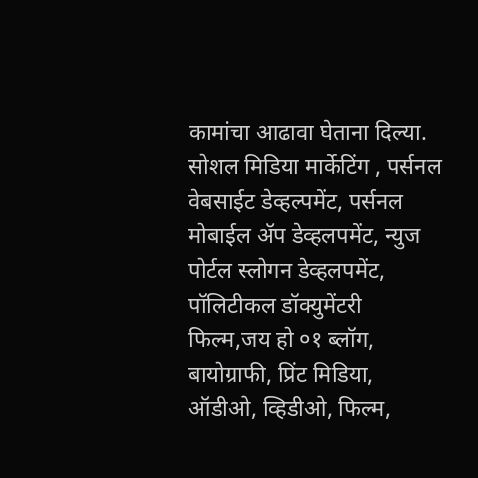कामांचा आढावा घेताना दिल्या.
सोशल मिडिया मार्केटिंग , पर्सनल वेबसाईट डेव्हल्पमेंट, पर्सनल मोबाईल ॲप डेव्हलपमेंट, न्युज पोर्टल स्लोगन डेव्हलपमेंट, पॉलिटीकल डॉक्युमेंटरी फिल्म,जय हो ०१ ब्लॉग, बायोग्राफी, प्रिंट मिडिया, ऑडीओ, व्हिडीओ, फिल्म,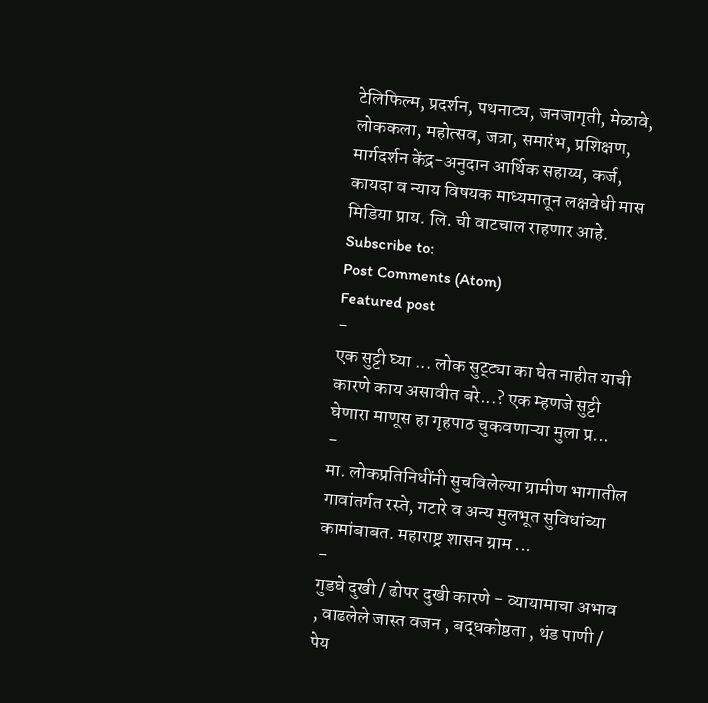टेलिफिल्म, प्रदर्शन, पथनाट्य, जनजागृती, मेळावे, लोककला, महोत्सव, जत्रा, समारंभ, प्रशिक्षण, मार्गदर्शन केंद्र-अनुदान आर्थिक सहाय्य, कर्ज, कायदा व न्याय विषयक माध्यमातून लक्षवेधी मास मिडिया प्राय. लि. ची वाटचाल राहणार आहे.
Subscribe to:
Post Comments (Atom)
Featured post
-
एक सुट्टी घ्या ... लोक सुट्ट्या का घेत नाहीत याची कारणे काय असावीत बरे...? एक म्हणजे सुट्टी घेणारा माणूस हा गृहपाठ चुकवणाऱ्या मुला प्र...
-
मा. लोकप्रतिनिधींनी सुचविलेल्या ग्रामीण भागातील गावांतर्गत रस्ते, गटारे व अन्य मुलभूत सुविधांच्या कामांबाबत. महाराष्ट्र शासन ग्राम ...
-
गुडघे दुखी / ढोपर दुखी कारणे - व्यायामाचा अभाव , वाढलेले जास्त वजन , बद्धकोष्ठता , थंड पाणी / पेय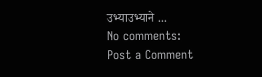उभ्याउभ्याने ...
No comments:
Post a Comment